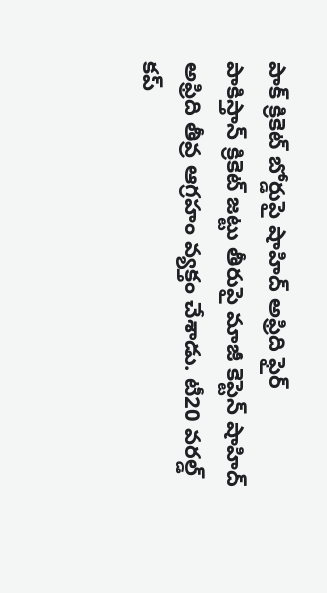పాక్ క్రికెట్ బోర్డుపై షాహిద్ అఫ్రిది ఫైర్
పాకిస్తాన్ క్రికెట్ జట్టు తీరుపై మాజీ కెప్టెన్ షాహిద్ అఫ్రిది తీవ్ర ఆగ్రహం వ్యక్తం చేశాడు. టీ20 వరల్డ్ కప్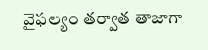వైఫల్యం తర్వాత తాజాగా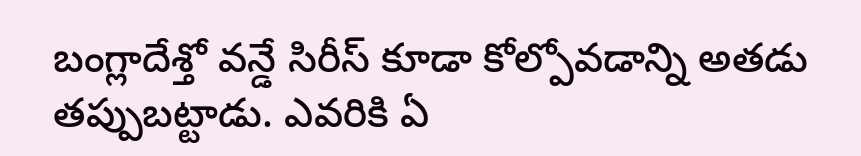బంగ్లాదేశ్తో వన్డే సిరీస్ కూడా కోల్పోవడాన్ని అతడు తప్పుబట్టాడు. ఎవరికి ఏ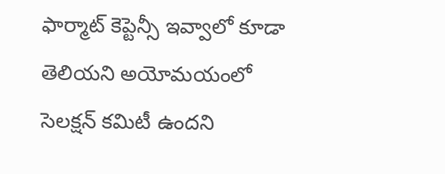ఫార్మాట్ కెప్టెన్సీ ఇవ్వాలో కూడా తెలియని అయోమయంలో సెలక్షన్ కమిటీ ఉందని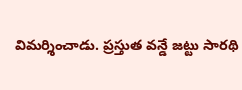విమర్శించాడు. ప్రస్తుత వన్డే జట్టు సారథి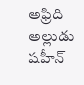అఫ్రిది అల్లుడు షహీన్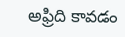అఫ్రిది కావడం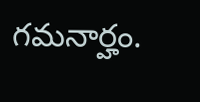గమనార్హం.